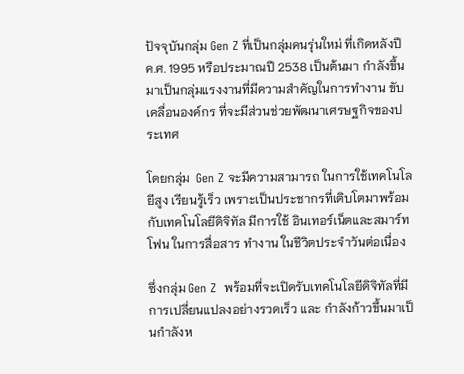ปัจจุบันกลุ่ม Gen Z ที่เป็นกลุ่มคนรุ่นใหม่ ที่เกิดหลังปี ค.ศ. 1995 หรือประมาณปี 2538 เป็นต้นมา กำลังขึ้นมาเป็นกลุ่มแรงงานที่มีความสำคัญในการทำงาน ขับเคลื่อนองค์กร ที่จะมีส่วนช่วยพัฒนาเศรษฐกิจของประเทศ

โดยกลุ่ม  Gen Z จะมีความสามารถ ในการใช้เทคโนโลยีสูง เรียนรู้เร็ว เพราะเป็นประชากรที่เติบโตมาพร้อมกับเทคโนโลยีดิจิทัล มีการใช้ อินเทอร์เน็ตและสมาร์ทโฟน ในการสื่อสาร ทำงาน ในชีวิตประจำวันต่อเนื่อง

ซึ่งกลุ่ม Gen Z  พร้อมที่จะเปิดรับเทคโนโลยีดิจิทัลที่มีการเปลี่ยนแปลงอย่างรวดเร็ว และ กำลังก้าวขึ้นมาเป็นกำลังห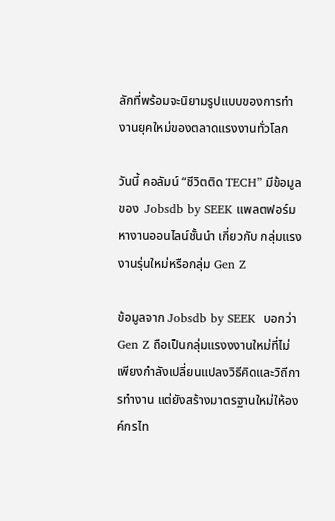ลักที่พร้อมจะนิยามรูปแบบของการทำงานยุคใหม่ของตลาดแรงงานทั่วโลก

วันนี้ คอลัมน์ “ชีวิตติด TECH” มีข้อมูลของ  Jobsdb by SEEK แพลตฟอร์มหางานออนไลน์ชั้นนำ เกี่ยวกับ กลุ่มแรงงานรุ่นใหม่หรือกลุ่ม Gen Z

ข้อมูลจาก Jobsdb by SEEK  บอกว่า  Gen Z ถือเป็นกลุ่มแรงงงานใหม่ที่ไม่เพียงกำลังเปลี่ยนแปลงวิธีคิดและวิถีการทำงาน แต่ยังสร้างมาตรฐานใหม่ให้องค์กรไท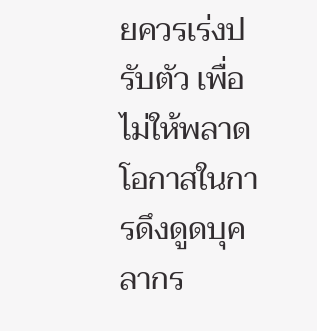ยควรเร่งปรับตัว เพื่อไม่ให้พลาดโอกาสในการดึงดูดบุคลากร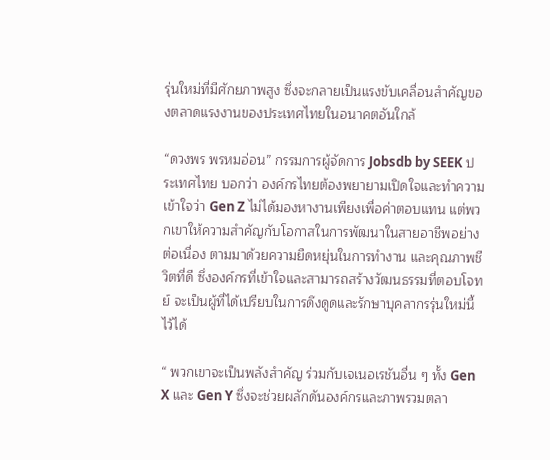รุ่นใหม่ที่มีศักยภาพสูง ซึ่งจะกลายเป็นแรงขับเคลื่อนสำคัญของตลาดแรงงานของประเทศไทยในอนาคตอันใกล้

“ดวงพร พรหมอ่อน” กรรมการผู้จัดการ Jobsdb by SEEK ประเทศไทย บอกว่า องค์กรไทยต้องพยายามเปิดใจและทำความเข้าใจว่า Gen Z ไม่ได้มองหางานเพียงเพื่อค่าตอบแทน แต่พวกเขาให้ความสำคัญกับโอกาสในการพัฒนาในสายอาชีพอย่างต่อเนื่อง ตามมาด้วยความยืดหยุ่นในการทำงาน และคุณภาพชีวิตที่ดี ซึ่งองค์กรที่เข้าใจและสามารถสร้างวัฒนธรรมที่ตอบโจทย์ จะเป็นผู้ที่ได้เปรียบในการดึงดูดและรักษาบุคลากรรุ่นใหม่นี้ไว้ได้

“ พวกเขาจะเป็นพลังสำคัญ ร่วมกับเจเนอเรชันอื่น ๆ ทั้ง Gen X และ Gen Y ซึ่งจะช่วยผลักดันองค์กรและภาพรวมตลา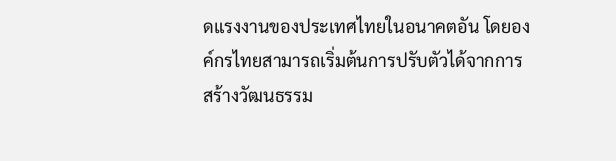ดแรงงานของประเทศไทยในอนาคตอัน โดยองค์กรไทยสามารถเริ่มต้นการปรับตัวได้จากการสร้างวัฒนธรรม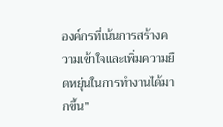องค์กรที่เน้นการสร้างความเข้าใจและเพิ่มความยืดหยุ่นในการทำงานได้มากขึ้น”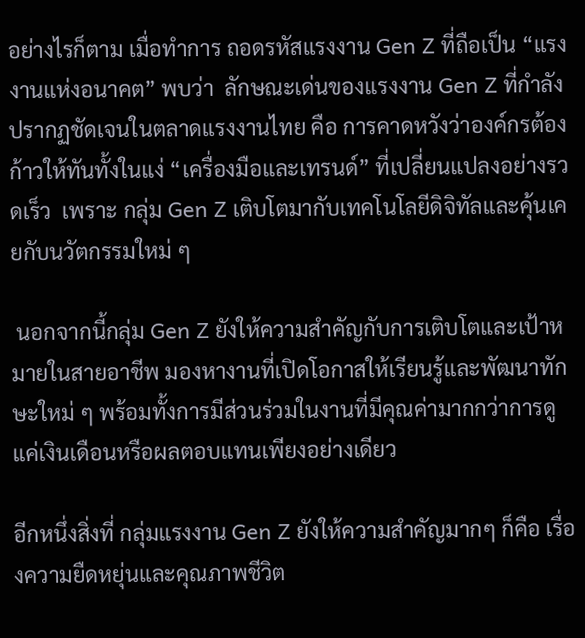อย่างไรก็ตาม เมื่อทำการ ถอดรหัสแรงงาน Gen Z ที่ถือเป็น “แรงงานแห่งอนาคต” พบว่า  ลักษณะเด่นของแรงงาน Gen Z ที่กำลังปรากฏชัดเจนในตลาดแรงงานไทย คือ การคาดหวังว่าองค์กรต้องก้าวให้ทันทั้งในแง่ “เครื่องมือและเทรนด์” ที่เปลี่ยนแปลงอย่างรวดเร็ว  เพราะ กลุ่ม Gen Z เติบโตมากับเทคโนโลยีดิจิทัลและคุ้นเคยกับนวัตกรรมใหม่ ๆ

 นอกจากนี้กลุ่ม Gen Z ยังให้ความสำคัญกับการเติบโตและเป้าหมายในสายอาชีพ มองหางานที่เปิดโอกาสให้เรียนรู้และพัฒนาทักษะใหม่ ๆ พร้อมทั้งการมีส่วนร่วมในงานที่มีคุณค่ามากกว่าการดูแค่เงินเดือนหรือผลตอบแทนเพียงอย่างเดียว

อีกหนึ่งสิ่งที่ กลุ่มแรงงาน Gen Z ยังให้ความสำคัญมากๆ ก็คือ เรื่องความยืดหยุ่นและคุณภาพชีวิต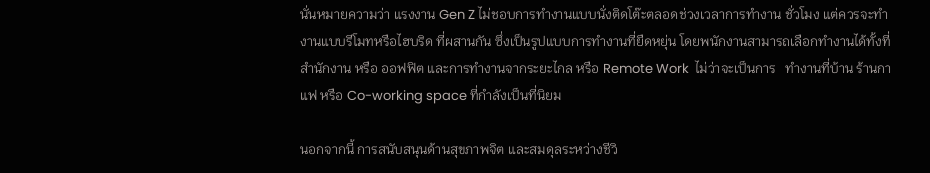นั่นหมายความว่า แรงงาน Gen Z ไม่ชอบการทำงานแบบนั่งติดโต๊ะตลอดช่วงเวลาการทำงาน ชั่วโมง แต่ควรจะทำงานแบบรีโมทหรือไฮบริด ที่ผสานกัน ซึ่งเป็นรูปแบบการทำงานที่ยืดหยุ่น โดยพนักงานสามารถเลือกทำงานได้ทั้งที่ สำนักงาน หรือ ออฟฟิต และการทำงานจากระยะไกล หรือ Remote Work  ไม่ว่าจะเป็นการ   ทำงานที่บ้าน ร้านกาแฟ หรือ Co-working space ที่กำลังเป็นที่นิยม

นอกจากนี้ การสนับสนุนด้านสุขภาพจิต และสมดุลระหว่างชีวิ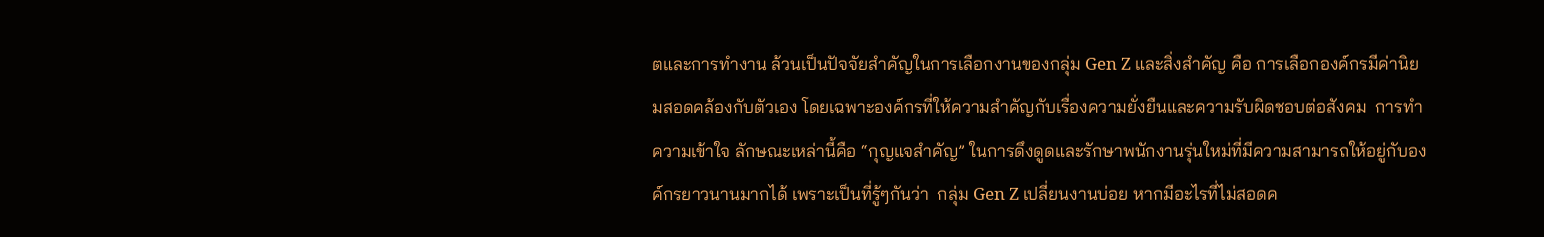ตและการทำงาน ล้วนเป็นปัจจัยสำคัญในการเลือกงานของกลุ่ม Gen Z และสิ่งสำคัญ คือ การเลือกองค์กรมีค่านิยมสอดคล้องกับตัวเอง โดยเฉพาะองค์กรที่ให้ความสำคัญกับเรื่องความยั่งยืนและความรับผิดชอบต่อสังคม  การทำความเข้าใจ ลักษณะเหล่านี้คือ “กุญแจสำคัญ” ในการดึงดูดและรักษาพนักงานรุ่นใหม่ที่มีความสามารถให้อยู่กับองค์กรยาวนานมากได้ เพราะเป็นที่รู้ๆกันว่า  กลุ่ม Gen Z เปลี่ยนงานบ่อย หากมีอะไรที่ไม่สอดค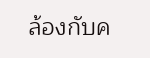ล้องกับค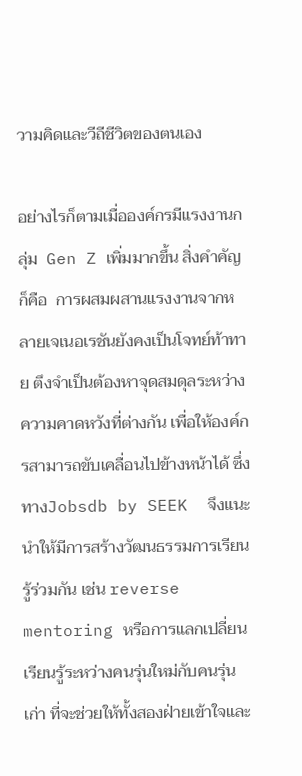วามคิดและวีถีชีวิตของตนเอง

อย่างไรก็ตามเมื่อองค์กรมีแรงงานกลุ่ม  Gen Z เพิ่มมากขึ้น สิ่งคำคัญ ก็คือ  การผสมผสานแรงงานจากหลายเจเนอเรชันยังคงเป็นโจทย์ท้าทาย ตึงจำเป็นต้องหาจุดสมดุลระหว่างความคาดหวังที่ต่างกัน เพื่อให้องค์กรสามารถขับเคลื่อนไปข้างหน้าได้ ซึ่งทางJobsdb by SEEK  จึงแนะนำให้มีการสร้างวัฒนธรรมการเรียนรู้ร่วมกัน เช่น reverse mentoring หรือการแลกเปลี่ยนเรียนรู้ระหว่างคนรุ่นใหม่กับคนรุ่นเก่า ที่จะช่วยให้ทั้งสองฝ่ายเข้าใจและ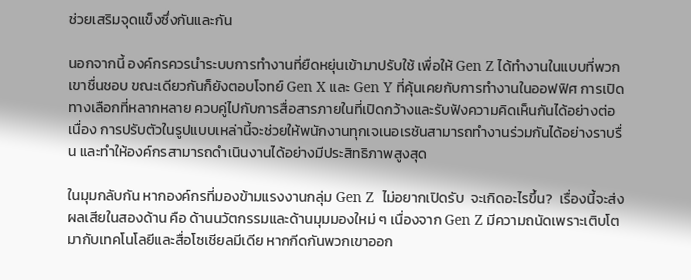ช่วยเสริมจุดแข็งซึ่งกันและกัน

นอกจากนี้ องค์กรควรนำระบบการทำงานที่ยืดหยุ่นเข้ามาปรับใช้ เพื่อให้ Gen Z ได้ทำงานในแบบที่พวกเขาชื่นชอบ ขณะเดียวกันก็ยังตอบโจทย์ Gen X และ Gen Y ที่คุ้นเคยกับการทำงานในออฟฟิศ การเปิดทางเลือกที่หลากหลาย ควบคู่ไปกับการสื่อสารภายในที่เปิดกว้างและรับฟังความคิดเห็นกันได้อย่างต่อเนื่อง การปรับตัวในรูปแบบเหล่านี้จะช่วยให้พนักงานทุกเจเนอเรชันสามารถทำงานร่วมกันได้อย่างราบรื่น และทำให้องค์กรสามารถดำเนินงานได้อย่างมีประสิทธิภาพสูงสุด

ในมุมกลับกัน หากองค์กรที่มองข้ามแรงงานกลุ่ม Gen Z  ไม่อยากเปิดรับ  จะเกิดอะไรขึ้น?  เรื่องนี้จะส่งผลเสียในสองด้าน คือ ด้านนวัตกรรมและด้านมุมมองใหม่ ๆ เนื่องจาก Gen Z มีความถนัดเพราะเติบโตมากับเทคโนโลยีและสื่อโซเชียลมีเดีย หากกีดกันพวกเขาออก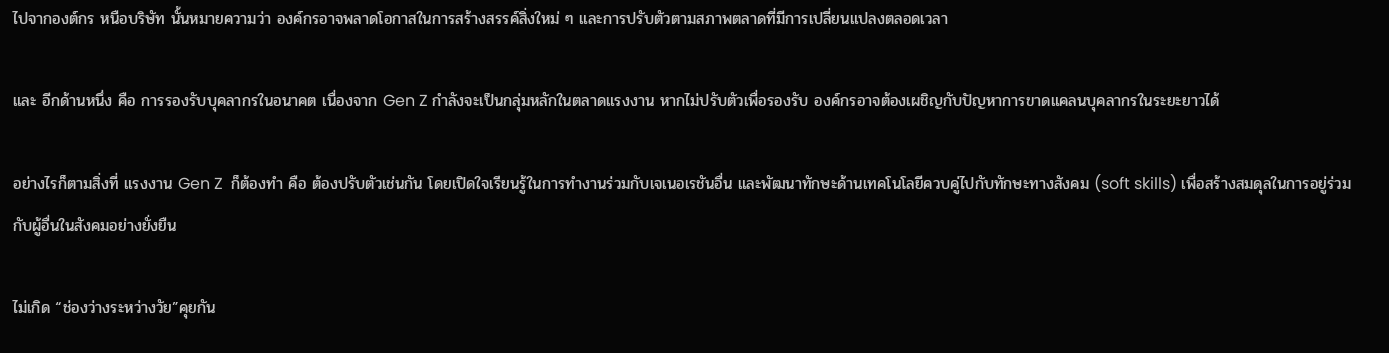ไปจากองต์กร หนือบริษัท นั้นหมายความว่า องค์กรอาจพลาดโอกาสในการสร้างสรรค์สิ่งใหม่ ๆ และการปรับตัวตามสภาพตลาดที่มีการเปลี่ยนแปลงตลอดเวลา

และ อีกด้านหนึ่ง คือ การรองรับบุคลากรในอนาคต เนื่องจาก Gen Z กำลังจะเป็นกลุ่มหลักในตลาดแรงงาน หากไม่ปรับตัวเพื่อรองรับ องค์กรอาจต้องเผชิญกับปัญหาการขาดแคลนบุคลากรในระยะยาวได้

อย่างไรก็ตามสิ่งที่ แรงงาน Gen Z  ก็ต้องทำ คือ ต้องปรับตัวเช่นกัน โดยเปิดใจเรียนรู้ในการทำงานร่วมกับเจเนอเรชันอื่น และพัฒนาทักษะด้านเทคโนโลยีควบคู่ไปกับทักษะทางสังคม (soft skills) เพื่อสร้างสมดุลในการอยู่ร่วมกับผู้อื่นในสังคมอย่างยั่งยืน

ไม่เกิด “ช่องว่างระหว่างวัย”คุยกัน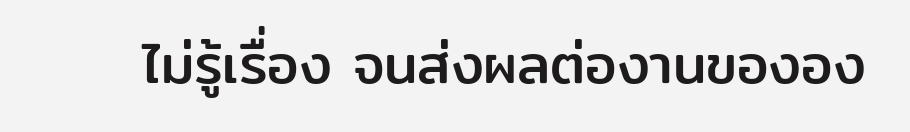ไม่รู้เรื่อง จนส่งผลต่องานขององ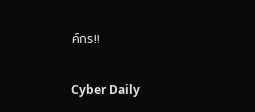ค์กร!!

Cyber Daily